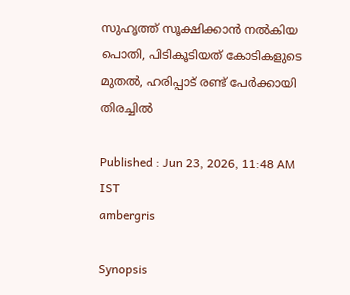സുഹൃത്ത് സൂക്ഷിക്കാൻ നൽകിയ പൊതി, പിടികൂടിയത് കോടികളുടെ മുതൽ, ഹരിപ്പാട് രണ്ട് പേർക്കായി തിരച്ചിൽ

Published : Jun 23, 2026, 11:48 AM IST
ambergris

Synopsis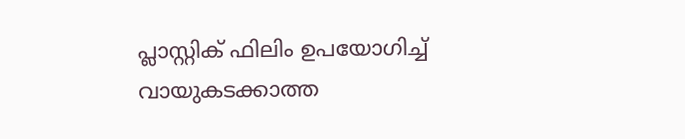പ്ലാസ്റ്റിക് ഫിലിം ഉപയോഗിച്ച് വായുകടക്കാത്ത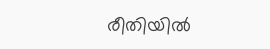രീതിയിൽ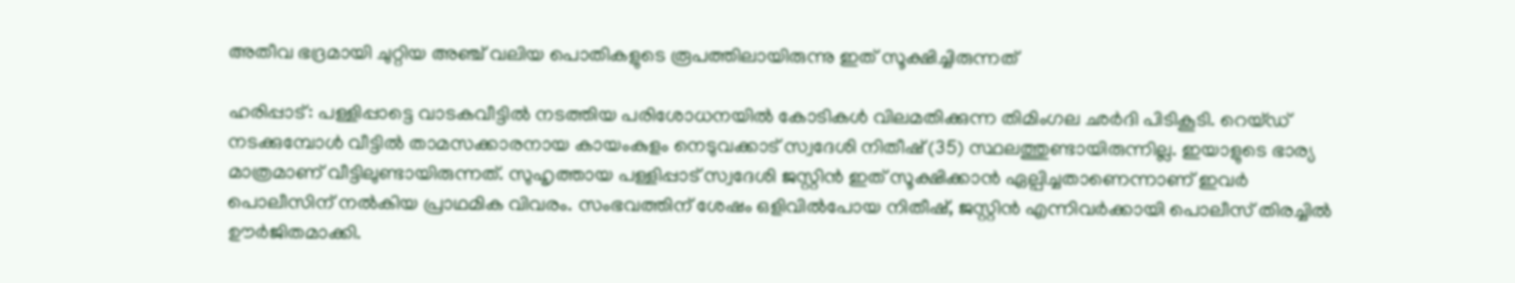അതീവ ഭദ്രമായി ചുറ്റിയ അഞ്ച് വലിയ പൊതികളുടെ രൂപത്തിലായിരുന്നു ഇത് സൂക്ഷിച്ചിരുന്നത്

ഹരിപ്പാട്: പള്ളിപ്പാട്ടെ വാടകവീട്ടിൽ നടത്തിയ പരിശോധനയിൽ കോടികൾ വിലമതിക്കുന്ന തിമിംഗല ഛർദി പിടികൂടി. റെയ്ഡ് നടക്കുമ്പോൾ വീട്ടിൽ താമസക്കാരനായ കായംകുളം നെടുവക്കാട് സ്വദേശി നിതീഷ് (35) സ്ഥലത്തുണ്ടായിരുന്നില്ല. ഇയാളുടെ ഭാര്യ മാത്രമാണ് വീട്ടിലുണ്ടായിരുന്നത്. സുഹൃത്തായ പള്ളിപ്പാട് സ്വദേശി ജസ്റ്റിൻ ഇത് സൂക്ഷിക്കാൻ ഏല്പിച്ചതാണെന്നാണ് ഇവർ പൊലീസിന് നൽകിയ പ്രാഥമിക വിവരം. സംഭവത്തിന് ശേഷം ഒളിവിൽപോയ നിതീഷ്, ജസ്റ്റിൻ എന്നിവർക്കായി പൊലീസ് തിരച്ചിൽ ഊർജിതമാക്കി.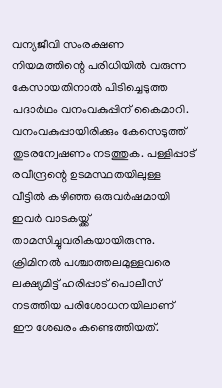വന്യജീവി സംരക്ഷണ നിയമത്തിന്റെ പരിധിയിൽ വരുന്ന കേസായതിനാൽ പിടിച്ചെടുത്ത പദാർഥം വനംവകുപ്പിന് കൈമാറി. വനംവകുപ്പായിരിക്കും കേസെടുത്ത് തുടരന്വേഷണം നടത്തുക. പള്ളിപ്പാട് രവീന്ദ്രന്റെ ഉടമസ്ഥതയിലുള്ള വീട്ടിൽ കഴിഞ്ഞ ഒരുവർഷമായി ഇവർ വാടകയ്ക്ക് താമസിച്ചുവരികയായിരുന്നു. ക്രിമിനൽ പശ്ചാത്തലമുള്ളവരെ ലക്ഷ്യമിട്ട് ഹരിപ്പാട് പൊലീസ് നടത്തിയ പരിശോധനയിലാണ് ഈ ശേഖരം കണ്ടെത്തിയത്.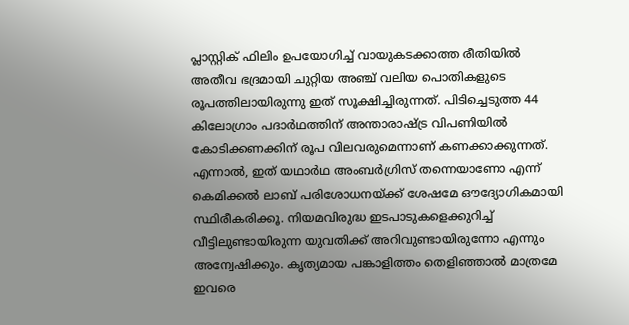പ്ലാസ്റ്റിക് ഫിലിം ഉപയോഗിച്ച് വായുകടക്കാത്ത രീതിയിൽ അതീവ ഭദ്രമായി ചുറ്റിയ അഞ്ച് വലിയ പൊതികളുടെ രൂപത്തിലായിരുന്നു ഇത് സൂക്ഷിച്ചിരുന്നത്. പിടിച്ചെടുത്ത 44 കിലോഗ്രാം പദാർഥത്തിന് അന്താരാഷ്ട്ര വിപണിയിൽ കോടിക്കണക്കിന് രൂപ വിലവരുമെന്നാണ് കണക്കാക്കുന്നത്. എന്നാൽ, ഇത് യഥാർഥ അംബർഗ്രിസ് തന്നെയാണോ എന്ന് കെമിക്കൽ ലാബ് പരിശോധനയ്ക്ക് ശേഷമേ ഔദ്യോഗികമായി സ്ഥിരീകരിക്കൂ. നിയമവിരുദ്ധ ഇടപാടുകളെക്കുറിച്ച് വീട്ടിലുണ്ടായിരുന്ന യുവതിക്ക് അറിവുണ്ടായിരുന്നോ എന്നും അന്വേഷിക്കും. കൃത്യമായ പങ്കാളിത്തം തെളിഞ്ഞാൽ മാത്രമേ ഇവരെ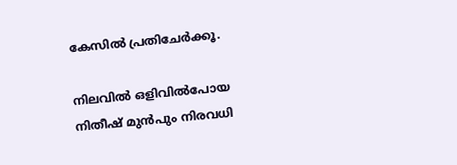കേസിൽ പ്രതിചേർക്കൂ.

നിലവിൽ ഒളിവിൽപോയ നിതീഷ് മുൻപും നിരവധി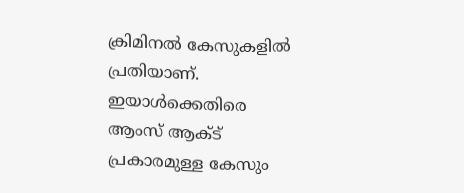ക്രിമിനൽ കേസുകളിൽ പ്രതിയാണ്. ഇയാൾക്കെതിരെ ആംസ് ആക്ട് പ്രകാരമുള്ള കേസും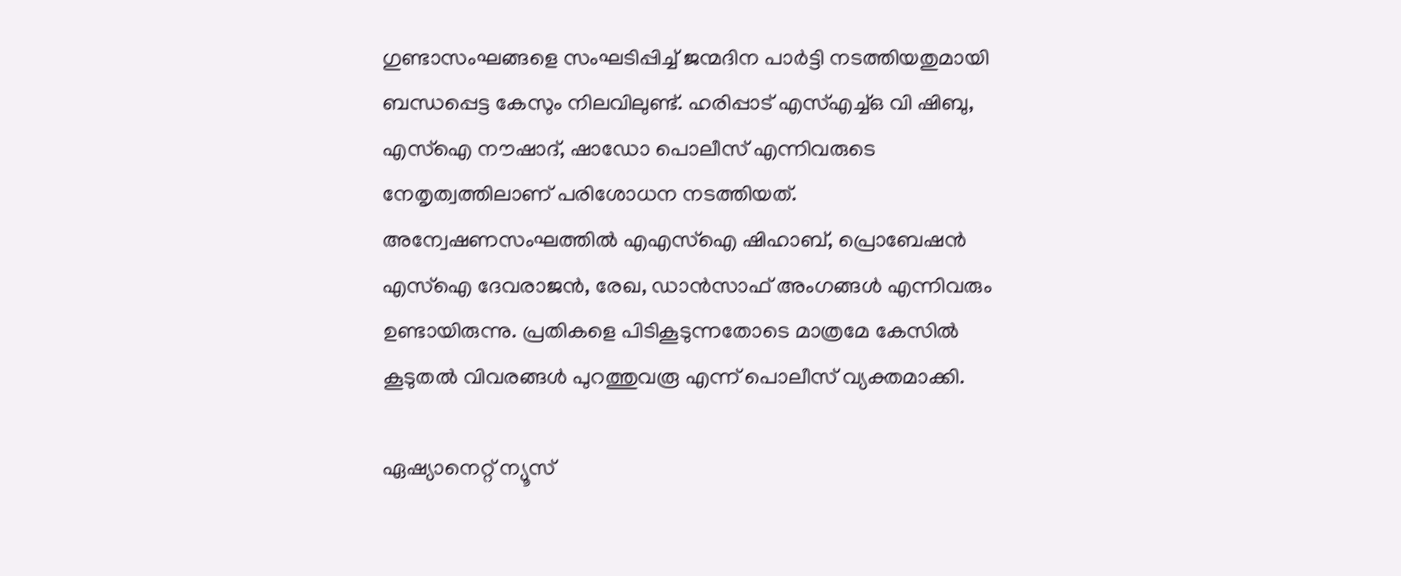ഗുണ്ടാസംഘങ്ങളെ സംഘടിപ്പിച്ച് ജന്മദിന പാർട്ടി നടത്തിയതുമായി ബന്ധപ്പെട്ട കേസും നിലവിലുണ്ട്. ഹരിപ്പാട് എസ്എച്ച്ഒ വി ഷിബു, എസ്ഐ നൗഷാദ്, ഷാഡോ പൊലീസ് എന്നിവരുടെ നേതൃത്വത്തിലാണ് പരിശോധന നടത്തിയത്. അന്വേഷണസംഘത്തിൽ എഎസ്ഐ ഷിഹാബ്, പ്രൊബേഷൻ എസ്ഐ ദേവരാജൻ, രേഖ, ഡാൻസാഫ് അംഗങ്ങൾ എന്നിവരും ഉണ്ടായിരുന്നു. പ്രതികളെ പിടികൂടുന്നതോടെ മാത്രമേ കേസിൽ കൂടുതൽ വിവരങ്ങൾ പുറത്തുവരൂ എന്ന് പൊലീസ് വ്യക്തമാക്കി.

ഏഷ്യാനെറ്റ് ന്യൂസ്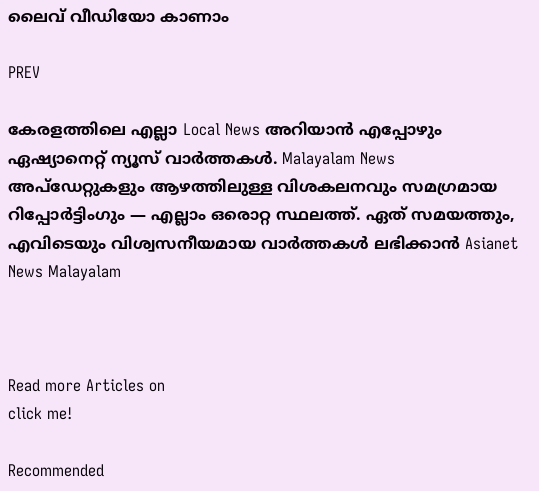ലൈവ് വീഡിയോ കാണാം

PREV

കേരളത്തിലെ എല്ലാ Local News അറിയാൻ എപ്പോഴും ഏഷ്യാനെറ്റ് ന്യൂസ് വാർത്തകൾ. Malayalam News  അപ്‌ഡേറ്റുകളും ആഴത്തിലുള്ള വിശകലനവും സമഗ്രമായ റിപ്പോർട്ടിംഗും — എല്ലാം ഒരൊറ്റ സ്ഥലത്ത്. ഏത് സമയത്തും, എവിടെയും വിശ്വസനീയമായ വാർത്തകൾ ലഭിക്കാൻ Asianet News Malayalam



Read more Articles on
click me!

Recommended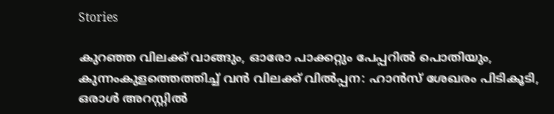Stories

കുറഞ്ഞ വിലക്ക് വാങ്ങും, ഓരോ പാക്കറ്റും പേപ്പറിൽ പൊതിയും, കുന്നംകുളത്തെത്തിച്ച് വൻ വിലക്ക് വിൽപ്പന: ഹാൻസ് ശേഖരം പിടികൂടി, ഒരാൾ അറസ്റ്റിൽ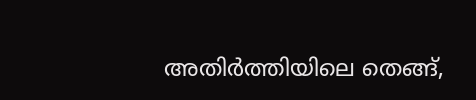അതിർത്തിയിലെ തെങ്ങ്,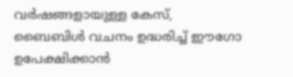വർഷങ്ങളായുള്ള കേസ്, ബൈബിൾ വചനം ഉദ്ധരിച്ച് ഈഗോ ഉപേക്ഷിക്കാൻ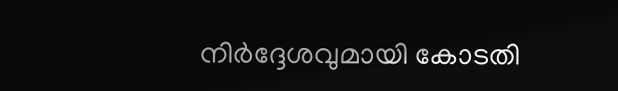നിർദ്ദേശവുമായി കോടതി